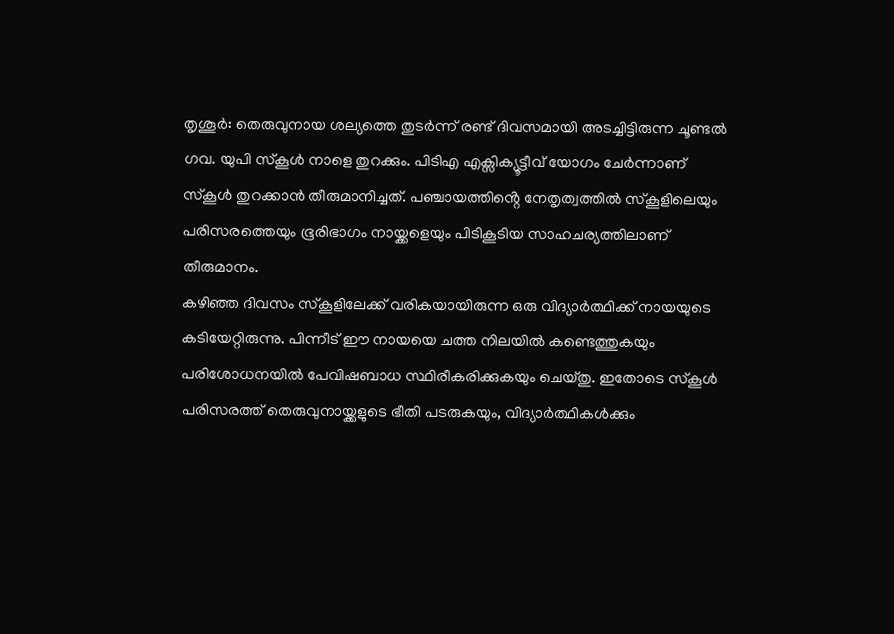തൃശൂർ: തെരുവുനായ ശല്യത്തെ തുടർന്ന് രണ്ട് ദിവസമായി അടച്ചിട്ടിരുന്ന ചൂണ്ടൽ ഗവ. യുപി സ്കൂൾ നാളെ തുറക്കും. പിടിഎ എക്സിക്യൂട്ടീവ് യോഗം ചേർന്നാണ് സ്കൂൾ തുറക്കാൻ തീരുമാനിച്ചത്. പഞ്ചായത്തിൻ്റെ നേതൃത്വത്തിൽ സ്കൂളിലെയും പരിസരത്തെയും ഭൂരിഭാഗം നായ്ക്കളെയും പിടികൂടിയ സാഹചര്യത്തിലാണ് തീരുമാനം.
കഴിഞ്ഞ ദിവസം സ്കൂളിലേക്ക് വരികയായിരുന്ന ഒരു വിദ്യാർത്ഥിക്ക് നായയുടെ കടിയേറ്റിരുന്നു. പിന്നീട് ഈ നായയെ ചത്ത നിലയിൽ കണ്ടെത്തുകയും പരിശോധനയിൽ പേവിഷബാധ സ്ഥിരീകരിക്കുകയും ചെയ്തു. ഇതോടെ സ്കൂൾ പരിസരത്ത് തെരുവുനായ്ക്കളുടെ ഭീതി പടരുകയും, വിദ്യാർത്ഥികൾക്കും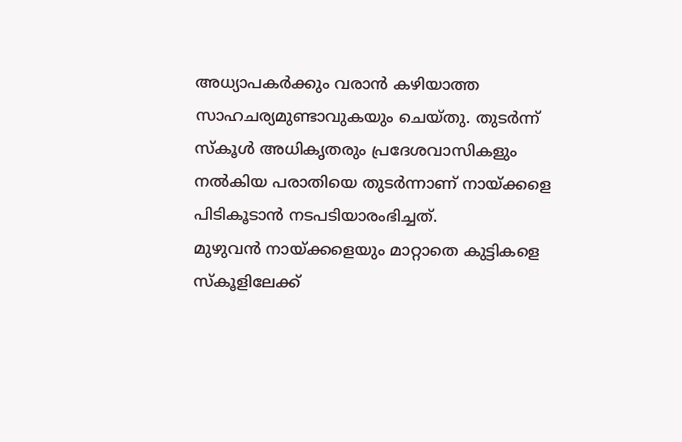അധ്യാപകർക്കും വരാൻ കഴിയാത്ത സാഹചര്യമുണ്ടാവുകയും ചെയ്തു. തുടർന്ന് സ്കൂൾ അധികൃതരും പ്രദേശവാസികളും നൽകിയ പരാതിയെ തുടർന്നാണ് നായ്ക്കളെ പിടികൂടാൻ നടപടിയാരംഭിച്ചത്.
മുഴുവൻ നായ്ക്കളെയും മാറ്റാതെ കുട്ടികളെ സ്കൂളിലേക്ക്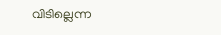വിടില്ലെന്ന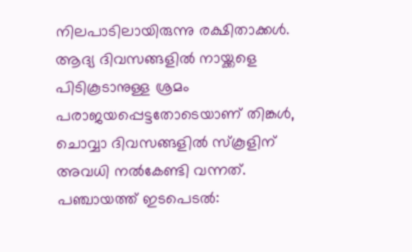നിലപാടിലായിരുന്നു രക്ഷിതാക്കൾ. ആദ്യ ദിവസങ്ങളിൽ നായ്ക്കളെ പിടികൂടാനുള്ള ശ്രമം പരാജയപ്പെട്ടതോടെയാണ് തിങ്കൾ, ചൊവ്വാ ദിവസങ്ങളിൽ സ്കൂളിന് അവധി നൽകേണ്ടി വന്നത്.
പഞ്ചായത്ത് ഇടപെടൽ: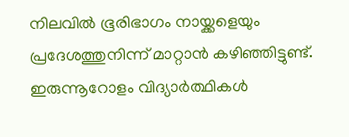നിലവിൽ ഭൂരിഭാഗം നായ്ക്കളെയും പ്രദേശത്തുനിന്ന് മാറ്റാൻ കഴിഞ്ഞിട്ടുണ്ട്.
ഇരുന്നൂറോളം വിദ്യാർത്ഥികൾ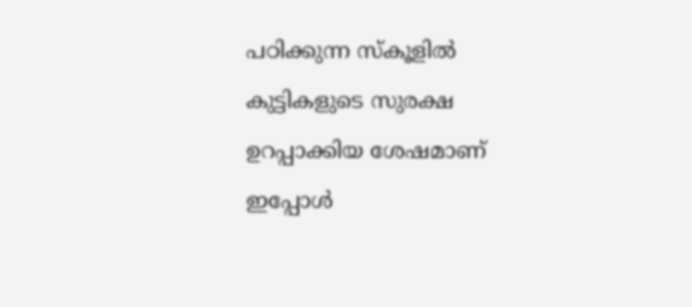പഠിക്കുന്ന സ്കൂളിൽ കുട്ടികളുടെ സുരക്ഷ ഉറപ്പാക്കിയ ശേഷമാണ് ഇപ്പോൾ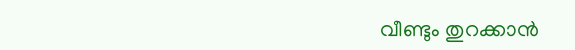വീണ്ടും തുറക്കാൻ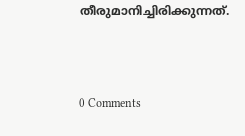തീരുമാനിച്ചിരിക്കുന്നത്.



0 Comments